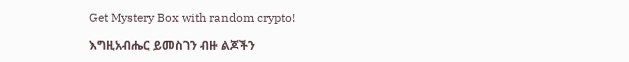Get Mystery Box with random crypto!

እግዚአብሔር ይመስገን ብዙ ልጆችን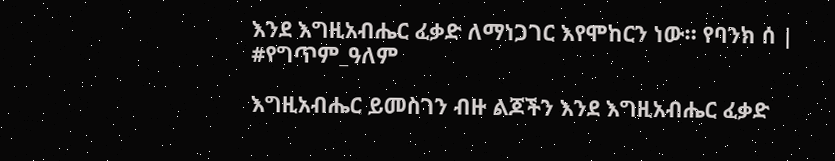እንደ እግዚአብሔር ፈቃድ ለማነጋገር እየሞከርን ነው። የባንክ ሰ | #የግጥም_ዓለም

እግዚአብሔር ይመስገን ብዙ ልጆችን እንደ እግዚአብሔር ፈቃድ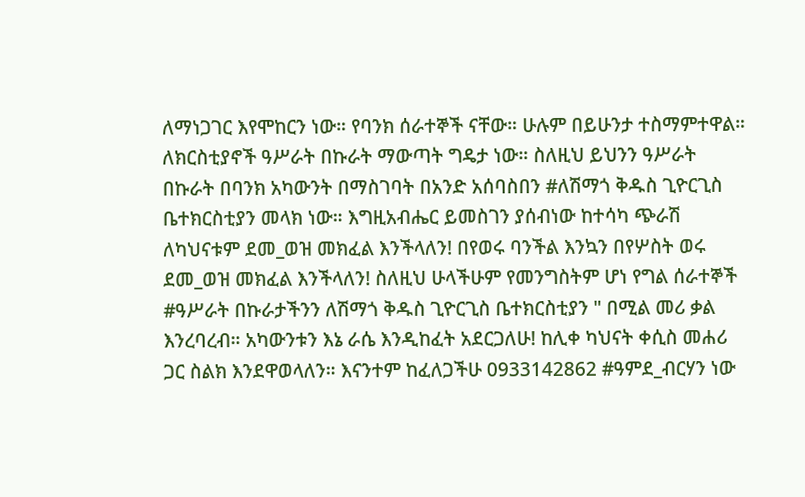ለማነጋገር እየሞከርን ነው። የባንክ ሰራተኞች ናቸው። ሁሉም በይሁንታ ተስማምተዋል። ለክርስቲያኖች ዓሥራት በኩራት ማውጣት ግዴታ ነው። ስለዚህ ይህንን ዓሥራት በኩራት በባንክ አካውንት በማስገባት በአንድ አሰባስበን #ለሽማጎ ቅዱስ ጊዮርጊስ ቤተክርስቲያን መላክ ነው። እግዚአብሔር ይመስገን ያሰብነው ከተሳካ ጭራሽ ለካህናቱም ደመ_ወዝ መክፈል እንችላለን! በየወሩ ባንችል እንኳን በየሦስት ወሩ ደመ_ወዝ መክፈል እንችላለን! ስለዚህ ሁላችሁም የመንግስትም ሆነ የግል ሰራተኞች #ዓሥራት በኩራታችንን ለሽማጎ ቅዱስ ጊዮርጊስ ቤተክርስቲያን " በሚል መሪ ቃል እንረባረብ። አካውንቱን እኔ ራሴ እንዲከፈት አደርጋለሁ! ከሊቀ ካህናት ቀሲስ መሐሪ ጋር ስልክ እንደዋወላለን። እናንተም ከፈለጋችሁ 0933142862 #ዓምደ_ብርሃን ነው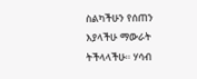ስልካችሁን የሰጠን እያላችሁ ማውራት ትችላላችሁ። ሃሳብ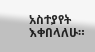አስተያየት እቀበላለሁ።